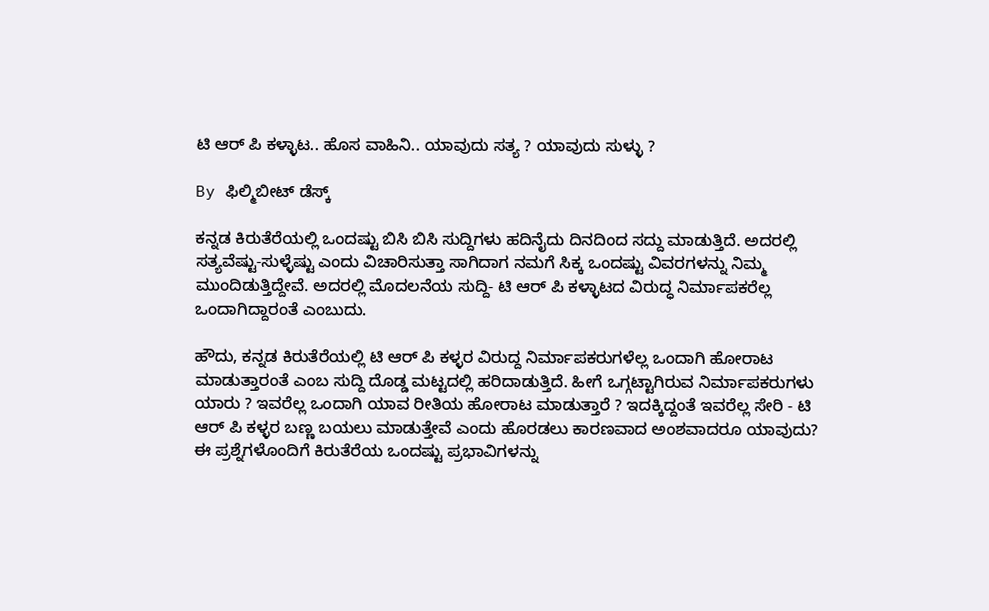ಟಿ ಆರ್‌ ಪಿ ಕಳ್ಳಾಟ.. ಹೊಸ ವಾಹಿನಿ.. ಯಾವುದು ಸತ್ಯ ? ಯಾವುದು ಸುಳ್ಳು ?

By ಫಿಲ್ಮಿಬೀಟ್ ಡೆಸ್ಕ್

ಕನ್ನಡ ಕಿರುತೆರೆಯಲ್ಲಿ ಒಂದಷ್ಟು ಬಿಸಿ ಬಿಸಿ ಸುದ್ದಿಗಳು ಹದಿನೈದು ದಿನದಿಂದ ಸದ್ದು ಮಾಡುತ್ತಿದೆ. ಅದರಲ್ಲಿ ಸತ್ಯವೆಷ್ಟು-ಸುಳ್ಳೆಷ್ಟು ಎಂದು ವಿಚಾರಿಸುತ್ತಾ ಸಾಗಿದಾಗ ನಮಗೆ ಸಿಕ್ಕ ಒಂದಷ್ಟು ವಿವರಗಳನ್ನು ನಿಮ್ಮ ಮುಂದಿಡುತ್ತಿದ್ದೇವೆ. ಅದರಲ್ಲಿ ಮೊದಲನೆಯ ಸುದ್ದಿ- ಟಿ ಆರ್‌ ಪಿ ಕಳ್ಳಾಟದ ವಿರುದ್ಧ ನಿರ್ಮಾಪಕರೆಲ್ಲ ಒಂದಾಗಿದ್ದಾರಂತೆ ಎಂಬುದು.

ಹೌದು, ಕನ್ನಡ ಕಿರುತೆರೆಯಲ್ಲಿ ಟಿ ಆರ್‌ ಪಿ ಕಳ್ಳರ ವಿರುದ್ದ ನಿರ್ಮಾಪಕರುಗಳೆಲ್ಲ ಒಂದಾಗಿ ಹೋರಾಟ ಮಾಡುತ್ತಾರಂತೆ ಎಂಬ ಸುದ್ದಿ ದೊಡ್ಡ ಮಟ್ಟದಲ್ಲಿ ಹರಿದಾಡುತ್ತಿದೆ. ಹೀಗೆ ಒಗ್ಗಟ್ಟಾಗಿರುವ ನಿರ್ಮಾಪಕರುಗಳು ಯಾರು ? ಇವರೆಲ್ಲ ಒಂದಾಗಿ ಯಾವ ರೀತಿಯ ಹೋರಾಟ ಮಾಡುತ್ತಾರೆ ? ಇದಕ್ಕಿದ್ದಂತೆ ಇವರೆಲ್ಲ ಸೇರಿ - ಟಿ ಆರ್ ಪಿ ಕಳ್ಳರ ಬಣ್ಣ ಬಯಲು ಮಾಡುತ್ತೇವೆ ಎಂದು ಹೊರಡಲು ಕಾರಣವಾದ ಅಂಶವಾದರೂ ಯಾವುದು? ಈ ಪ್ರಶ್ನೆಗಳೊಂದಿಗೆ ಕಿರುತೆರೆಯ ಒಂದಷ್ಟು ಪ್ರಭಾವಿಗಳನ್ನು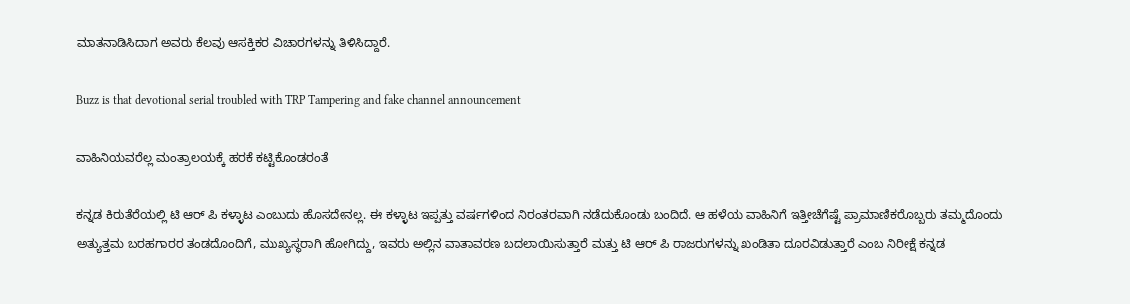ಮಾತನಾಡಿಸಿದಾಗ ಅವರು ಕೆಲವು ಆಸಕ್ತಿಕರ ವಿಚಾರಗಳನ್ನು ತಿಳಿಸಿದ್ದಾರೆ.

Buzz is that devotional serial troubled with TRP Tampering and fake channel announcement

ವಾಹಿನಿಯವರೆಲ್ಲ ಮಂತ್ರಾಲಯಕ್ಕೆ ಹರಕೆ ಕಟ್ಟಿಕೊಂಡರಂತೆ

ಕನ್ನಡ ಕಿರುತೆರೆಯಲ್ಲಿ ಟಿ ಆರ್‌ ಪಿ ಕಳ್ಳಾಟ ಎಂಬುದು ಹೊಸದೇನಲ್ಲ. ಈ ಕಳ್ಳಾಟ ಇಪ್ಪತ್ತು ವರ್ಷಗಳಿಂದ ನಿರಂತರವಾಗಿ ನಡೆದುಕೊಂಡು ಬಂದಿದೆ. ಆ ಹಳೆಯ ವಾಹಿನಿಗೆ ಇತ್ತೀಚೆಗೆಷ್ಟೆ ಪ್ರಾಮಾಣಿಕರೊಬ್ಬರು ತಮ್ಮದೊಂದು ಅತ್ಯುತ್ತಮ ಬರಹಗಾರರ ತಂಡದೊಂದಿಗೆ, ಮುಖ್ಯಸ್ಥರಾಗಿ ಹೋಗಿದ್ದು, ಇವರು ಅಲ್ಲಿನ ವಾತಾವರಣ ಬದಲಾಯಿಸುತ್ತಾರೆ ಮತ್ತು ಟಿ ಆರ್ ಪಿ ರಾಜರುಗಳನ್ನು ಖಂಡಿತಾ ದೂರವಿಡುತ್ತಾರೆ ಎಂಬ ನಿರೀಕ್ಷೆ ಕನ್ನಡ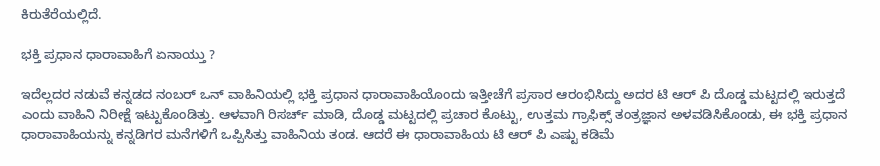ಕಿರುತೆರೆಯಲ್ಲಿದೆ.

ಭಕ್ತಿ ಪ್ರಧಾನ ಧಾರಾವಾಹಿಗೆ ಏನಾಯ್ತು ?

ಇದೆಲ್ಲದರ ನಡುವೆ ಕನ್ನಡದ ನಂಬರ್‌ ಒನ್‌ ವಾಹಿನಿಯಲ್ಲಿ ಭಕ್ತಿ ಪ್ರಧಾನ ಧಾರಾವಾಹಿಯೊಂದು ಇತ್ತೀಚೆಗೆ ಪ್ರಸಾರ ಆರಂಭಿಸಿದ್ದು ಅದರ ಟಿ ಆರ್‌ ಪಿ ದೊಡ್ಡ ಮಟ್ಟದಲ್ಲಿ ಇರುತ್ತದೆ ಎಂದು ವಾಹಿನಿ ನಿರೀಕ್ಷೆ ಇಟ್ಟುಕೊಂಡಿತ್ತು. ಆಳವಾಗಿ ರಿಸರ್ಚ್ ಮಾಡಿ, ದೊಡ್ಡ ಮಟ್ಟದಲ್ಲಿ ಪ್ರಚಾರ ಕೊಟ್ಟು, ಉತ್ತಮ ಗ್ರಾಫಿಕ್ಸ್ ತಂತ್ರಜ್ಞಾನ ಅಳವಡಿಸಿಕೊಂಡು, ಈ ಭಕ್ತಿ ಪ್ರಧಾನ ಧಾರಾವಾಹಿಯನ್ನು ಕನ್ನಡಿಗರ ಮನೆಗಳಿಗೆ ಒಪ್ಪಿಸಿತ್ತು ವಾಹಿನಿಯ ತಂಡ. ಆದರೆ ಈ ಧಾರಾವಾಹಿಯ ಟಿ ಆರ್‌ ಪಿ ಎಷ್ಟು ಕಡಿಮೆ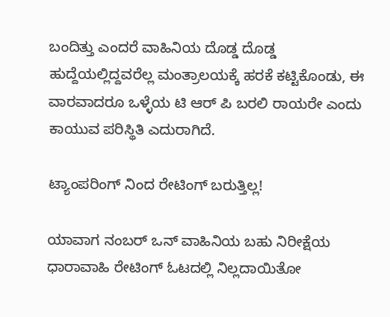ಬಂದಿತ್ತು ಎಂದರೆ ವಾಹಿನಿಯ ದೊಡ್ಡ ದೊಡ್ಡ ಹುದ್ದೆಯಲ್ಲಿದ್ದವರೆಲ್ಲ ಮಂತ್ರಾಲಯಕ್ಕೆ ಹರಕೆ ಕಟ್ಟಿಕೊಂಡು, ಈ ವಾರವಾದರೂ ಒಳ್ಳೆಯ ಟಿ ಆರ್‌ ಪಿ ಬರಲಿ ರಾಯರೇ ಎಂದು ಕಾಯುವ ಪರಿಸ್ಥಿತಿ ಎದುರಾಗಿದೆ.

ಟ್ಯಾಂಪರಿಂಗ್‌ ನಿಂದ ರೇಟಿಂಗ್‌ ಬರುತ್ತಿಲ್ಲ!

ಯಾವಾಗ ನಂಬರ್‌ ಒನ್‌ ವಾಹಿನಿಯ ಬಹು ನಿರೀಕ್ಷೆಯ ಧಾರಾವಾಹಿ ರೇಟಿಂಗ್‌ ಓಟದಲ್ಲಿ ನಿಲ್ಲದಾಯಿತೋ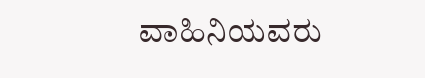ವಾಹಿನಿಯವರು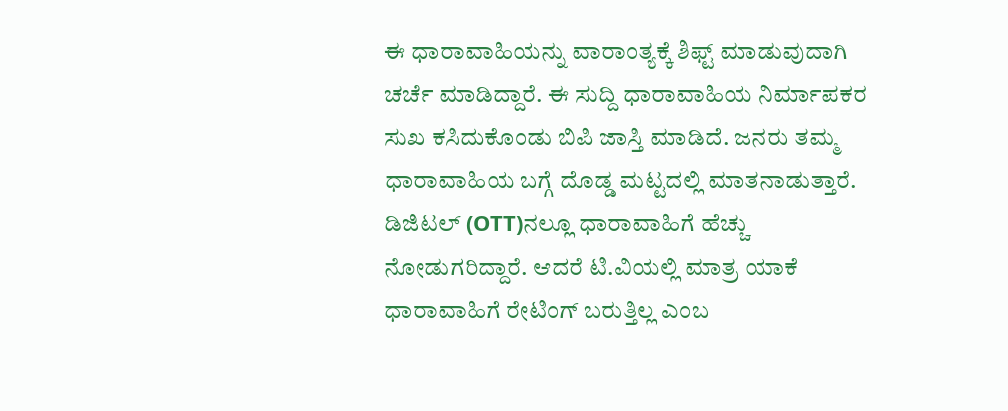ಈ ಧಾರಾವಾಹಿಯನ್ನು ವಾರಾಂತ್ಯಕ್ಕೆ ಶಿಫ್ಟ್‌ ಮಾಡುವುದಾಗಿ ಚರ್ಚೆ ಮಾಡಿದ್ದಾರೆ. ಈ ಸುದ್ದಿ ಧಾರಾವಾಹಿಯ ನಿರ್ಮಾಪಕರ ಸುಖ ಕಸಿದುಕೊಂಡು ಬಿಪಿ ಜಾಸ್ತಿ ಮಾಡಿದೆ. ಜನರು ತಮ್ಮ ಧಾರಾವಾಹಿಯ ಬಗ್ಗೆ ದೊಡ್ಡ ಮಟ್ಟದಲ್ಲಿ ಮಾತನಾಡುತ್ತಾರೆ. ಡಿಜಿಟಲ್‌ (OTT)ನಲ್ಲೂ ಧಾರಾವಾಹಿಗೆ ಹೆಚ್ಚು ನೋಡುಗರಿದ್ದಾರೆ. ಆದರೆ ಟಿ.ವಿಯಲ್ಲಿ ಮಾತ್ರ ಯಾಕೆ ಧಾರಾವಾಹಿಗೆ ರೇಟಿಂಗ್‌ ಬರುತ್ತಿಲ್ಲ ಎಂಬ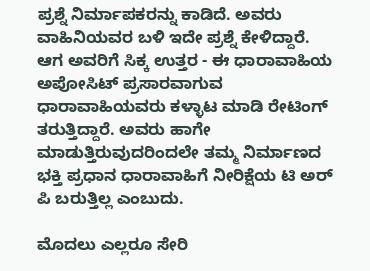ಪ್ರಶ್ನೆ ನಿರ್ಮಾಪಕರನ್ನು ಕಾಡಿದೆ. ಅವರು ವಾಹಿನಿಯವರ ಬಳಿ ಇದೇ ಪ್ರಶ್ನೆ ಕೇಳಿದ್ದಾರೆ. ಆಗ ಅವರಿಗೆ ಸಿಕ್ಕ ಉತ್ತರ - ಈ ಧಾರಾವಾಹಿಯ ಅಪೋಸಿಟ್‌ ಪ್ರಸಾರವಾಗುವ ಧಾರಾವಾಹಿಯವರು ಕಳ್ಳಾಟ ಮಾಡಿ ರೇಟಿಂಗ್‌ ತರುತ್ತಿದ್ದಾರೆ. ಅವರು ಹಾಗೇ ಮಾಡುತ್ತಿರುವುದರಿಂದಲೇ ತಮ್ಮ ನಿರ್ಮಾಣದ ಭಕ್ತಿ ಪ್ರಧಾನ ಧಾರಾವಾಹಿಗೆ ನೀರಿಕ್ಷೆಯ ಟಿ ಅರ್ ಪಿ‌ ಬರುತ್ತಿಲ್ಲ ಎಂಬುದು.

ಮೊದಲು ಎಲ್ಲರೂ ಸೇರಿ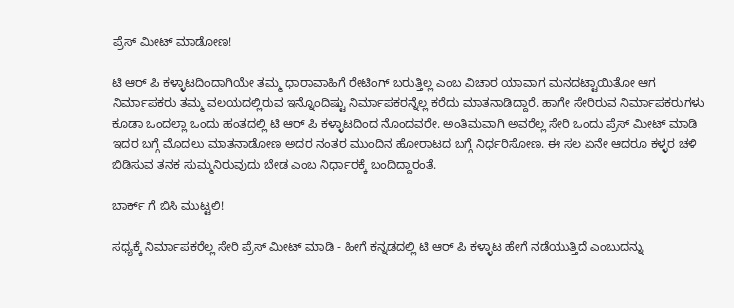ಪ್ರೆಸ್‌ ಮೀಟ್‌ ಮಾಡೋಣ!

ಟಿ ಆರ್‌ ಪಿ ಕಳ್ಳಾಟದಿಂದಾಗಿಯೇ ತಮ್ಮ ಧಾರಾವಾಹಿಗೆ ರೇಟಿಂಗ್‌ ಬರುತ್ತಿಲ್ಲ ಎಂಬ ವಿಚಾರ ಯಾವಾಗ ಮನದಟ್ಟಾಯಿತೋ ಆಗ ನಿರ್ಮಾಪಕರು ತಮ್ಮ ವಲಯದಲ್ಲಿರುವ ಇನ್ನೊಂದಿಷ್ಟು ನಿರ್ಮಾಪಕರನ್ನೆಲ್ಲ ಕರೆದು ಮಾತನಾಡಿದ್ದಾರೆ. ಹಾಗೇ ಸೇರಿರುವ ನಿರ್ಮಾಪಕರುಗಳು ಕೂಡಾ ಒಂದಲ್ಲಾ ಒಂದು ಹಂತದಲ್ಲಿ ಟಿ ಆರ್‌ ಪಿ ಕಳ್ಳಾಟದಿಂದ ನೊಂದವರೇ. ಅಂತಿಮವಾಗಿ ಅವರೆಲ್ಲ ಸೇರಿ ಒಂದು ಪ್ರೆಸ್‌ ಮೀಟ್‌ ಮಾಡಿ ಇದರ ಬಗ್ಗೆ ಮೊದಲು ಮಾತನಾಡೋಣ ಅದರ ನಂತರ ಮುಂದಿನ ಹೋರಾಟದ ಬಗ್ಗೆ ನಿರ್ಧರಿಸೋಣ. ಈ ಸಲ ಏನೇ ಆದರೂ ಕಳ್ಳರ ಚಳಿ ಬಿಡಿಸುವ ತನಕ ಸುಮ್ಮನಿರುವುದು ಬೇಡ ಎಂಬ ನಿರ್ಧಾರಕ್ಕೆ ಬಂದಿದ್ದಾರಂತೆ.

ಬಾರ್ಕ್‌ ಗೆ ಬಿಸಿ ಮುಟ್ಟಲಿ!

ಸಧ್ಯಕ್ಕೆ ನಿರ್ಮಾಪಕರೆಲ್ಲ ಸೇರಿ ಪ್ರೆಸ್‌ ಮೀಟ್‌ ಮಾಡಿ - ಹೀಗೆ ಕನ್ನಡದಲ್ಲಿ ಟಿ ಆರ್‌ ಪಿ ಕಳ್ಳಾಟ ಹೇಗೆ ನಡೆಯುತ್ತಿದೆ ಎಂಬುದನ್ನು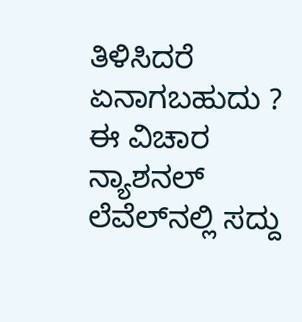ತಿಳಿಸಿದರೆ ಏನಾಗಬಹುದು ? ಈ ವಿಚಾರ ನ್ಯಾಶನಲ್‌ ಲೆವೆಲ್‌ನಲ್ಲಿ ಸದ್ದು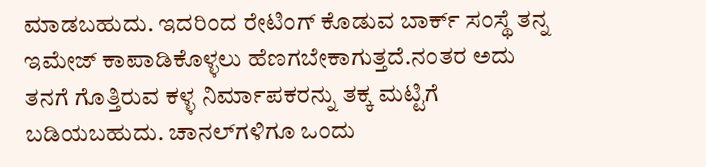ಮಾಡಬಹುದು. ಇದರಿಂದ ರೇಟಿಂಗ್ ಕೊಡುವ ಬಾರ್ಕ್‌ ಸಂಸ್ಥೆ ತನ್ನ ಇಮೇಜ್‌ ಕಾಪಾಡಿಕೊಳ್ಳಲು ಹೆಣಗಬೇಕಾಗುತ್ತದೆ.ನಂತರ ಅದು ತನಗೆ ಗೊತ್ತಿರುವ ಕಳ್ಳ ನಿರ್ಮಾಪಕರನ್ನು ತಕ್ಕ ಮಟ್ಟಿಗೆ ಬಡಿಯಬಹುದು. ಚಾನಲ್‌ಗಳಿಗೂ ಒಂದು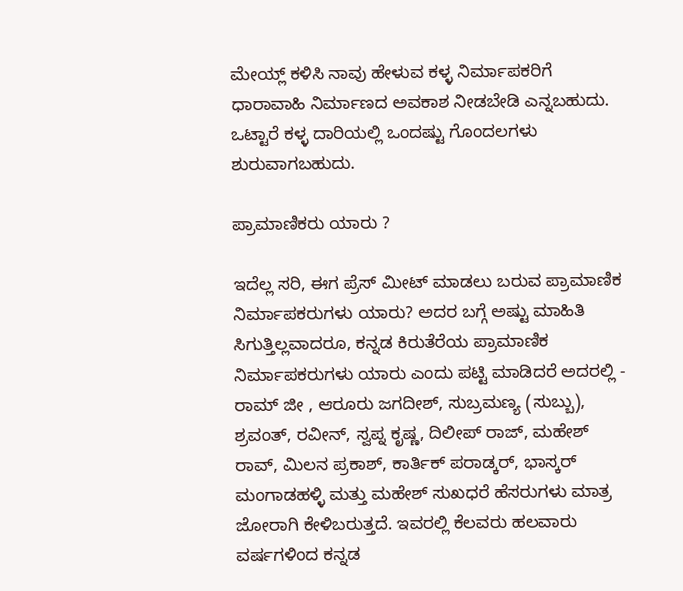ಮೇಯ್ಲ್‌ ಕಳಿಸಿ ನಾವು ಹೇಳುವ ಕಳ್ಳ ನಿರ್ಮಾಪಕರಿಗೆ ಧಾರಾವಾಹಿ ನಿರ್ಮಾಣದ ಅವಕಾಶ ನೀಡಬೇಡಿ ಎನ್ನಬಹುದು. ಒಟ್ಟಾರೆ ಕಳ್ಳ ದಾರಿಯಲ್ಲಿ ಒಂದಷ್ಟು ಗೊಂದಲಗಳು ಶುರುವಾಗಬಹುದು.

ಪ್ರಾಮಾಣಿಕರು ಯಾರು ?

ಇದೆಲ್ಲ ಸರಿ, ಈಗ ಪ್ರೆಸ್‌ ಮೀಟ್‌ ಮಾಡಲು ಬರುವ ಪ್ರಾಮಾಣಿಕ ನಿರ್ಮಾಪಕರುಗಳು ಯಾರು? ಅದರ ಬಗ್ಗೆ ಅಷ್ಟು ಮಾಹಿತಿ ಸಿಗುತ್ತಿಲ್ಲವಾದರೂ, ಕನ್ನಡ ಕಿರುತೆರೆಯ ಪ್ರಾಮಾಣಿಕ ನಿರ್ಮಾಪಕರುಗಳು ಯಾರು ಎಂದು ಪಟ್ಟಿ ಮಾಡಿದರೆ ಅದರಲ್ಲಿ - ರಾಮ್‌ ಜೀ , ಆರೂರು ಜಗದೀಶ್‌, ಸುಬ್ರಮಣ್ಯ (ಸುಬ್ಬು), ಶ್ರವಂತ್‌, ರವೀನ್‌, ಸ್ವಪ್ನ ಕೃಷ್ಣ, ದಿಲೀಪ್‌ ರಾಜ್‌, ಮಹೇಶ್‌ ರಾವ್‌, ಮಿಲನ ಪ್ರಕಾಶ್‌, ಕಾರ್ತಿಕ್ ಪರಾಡ್ಕರ್, ಭಾಸ್ಕರ್ ಮಂಗಾಡಹಳ್ಳಿ ಮತ್ತು ಮಹೇಶ್‌ ಸುಖಧರೆ ಹೆಸರುಗಳು ಮಾತ್ರ ಜೋರಾಗಿ ಕೇಳಿಬರುತ್ತದೆ. ಇವರಲ್ಲಿ ಕೆಲವರು ಹಲವಾರು ವರ್ಷಗಳಿಂದ ಕನ್ನಡ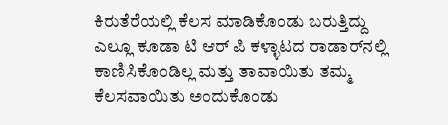ಕಿರುತೆರೆಯಲ್ಲಿ ಕೆಲಸ ಮಾಡಿಕೊಂಡು ಬರುತ್ತಿದ್ದು ಎಲ್ಲೂ ಕೂಡಾ ಟಿ ಆರ್ ಪಿ ಕಳ್ಳಾಟದ ರಾಡಾರ್‌ನಲ್ಲಿ ಕಾಣಿಸಿಕೊಂಡಿಲ್ಲ ಮತ್ತು ತಾವಾಯಿತು ತಮ್ಮ ಕೆಲಸವಾಯಿತು ಅಂದುಕೊಂಡು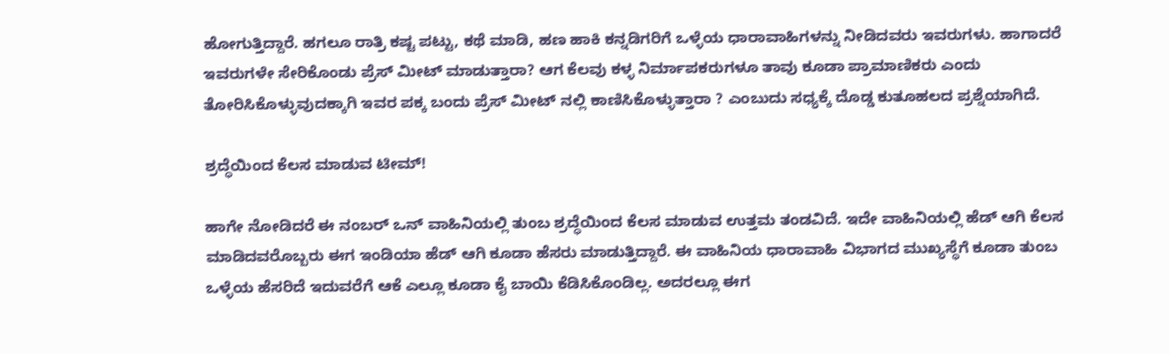ಹೋಗುತ್ತಿದ್ದಾರೆ. ಹಗಲೂ ರಾತ್ರಿ ಕಷ್ಟ ಪಟ್ಟು, ಕಥೆ ಮಾಡಿ, ಹಣ ಹಾಕಿ ಕನ್ನಡಿಗರಿಗೆ ಒಳ್ಳೆಯ ಧಾರಾವಾಹಿಗಳನ್ನು ನೀಡಿದವರು ಇವರುಗಳು. ಹಾಗಾದರೆ ಇವರುಗಳೇ ಸೇರಿಕೊಂಡು ಪ್ರೆಸ್‌ ಮೀಟ್‌ ಮಾಡುತ್ತಾರಾ? ಆಗ ಕೆಲವು ಕಳ್ಳ ನಿರ್ಮಾಪಕರುಗಳೂ ತಾವು ಕೂಡಾ ಪ್ರಾಮಾಣಿಕರು ಎಂದು ತೋರಿಸಿಕೊಳ್ಳುವುದಕ್ಕಾಗಿ ಇವರ ಪಕ್ಕ ಬಂದು ಪ್ರೆಸ್‌ ಮೀಟ್‌ ನಲ್ಲಿ ಕಾಣಿಸಿಕೊಳ್ಳುತ್ತಾರಾ ? ಎಂಬುದು ಸಧ್ಯಕ್ಕೆ ದೊಡ್ಡ ಕುತೂಹಲದ ಪ್ರಶ್ನೆಯಾಗಿದೆ.

ಶ್ರದ್ಧೆಯಿಂದ ಕೆಲಸ ಮಾಡುವ ಟೀಮ್!

ಹಾಗೇ ನೋಡಿದರೆ ಈ ನಂಬರ್ ಒನ್ ವಾಹಿನಿಯಲ್ಲಿ ತುಂಬ ಶ್ರದ್ಧೆಯಿಂದ ಕೆಲಸ ಮಾಡುವ ಉತ್ತಮ ತಂಡವಿದೆ. ಇದೇ ವಾಹಿನಿಯಲ್ಲಿ ಹೆಡ್ ಆಗಿ ಕೆಲಸ ಮಾಡಿದವರೊಬ್ಬರು ಈಗ ಇಂಡಿಯಾ ಹೆಡ್ ಆಗಿ ಕೂಡಾ ಹೆಸರು ಮಾಡುತ್ತಿದ್ದಾರೆ. ಈ ವಾಹಿನಿಯ ಧಾರಾವಾಹಿ ವಿಭಾಗದ ಮುಖ್ಯಸ್ಥೆಗೆ ಕೂಡಾ ತುಂಬ ಒಳ್ಳೆಯ ಹೆಸರಿದೆ ಇದುವರೆಗೆ ಆಕೆ ಎಲ್ಲೂ ಕೂಡಾ ಕೈ ಬಾಯಿ ಕೆಡಿಸಿಕೊಂಡಿಲ್ಲ. ಅದರಲ್ಲೂ ಈಗ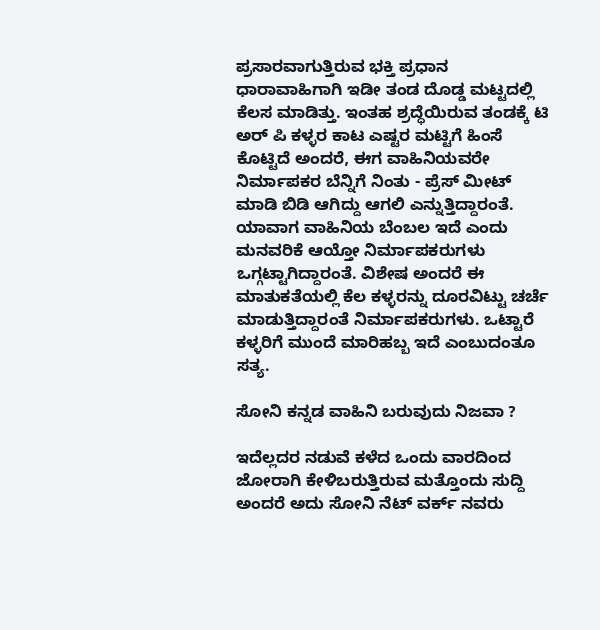ಪ್ರಸಾರವಾಗುತ್ತಿರುವ ಭಕ್ತಿ ಪ್ರಧಾನ ಧಾರಾವಾಹಿಗಾಗಿ ಇಡೀ ತಂಡ ದೊಡ್ಡ ಮಟ್ಟದಲ್ಲಿ ಕೆಲಸ ಮಾಡಿತ್ತು. ಇಂತಹ ಶ್ರದ್ಧೆಯಿರುವ ತಂಡಕ್ಕೆ ಟಿ ಅರ್ ಪಿ ಕಳ್ಳರ ಕಾಟ ಎಷ್ಟರ ಮಟ್ಟಿಗೆ ಹಿಂಸೆ ಕೊಟ್ಟಿದೆ ಅಂದರೆ, ಈಗ ವಾಹಿನಿಯವರೇ ನಿರ್ಮಾಪಕರ ಬೆನ್ನಿಗೆ ನಿಂತು - ಪ್ರೆಸ್ ಮೀಟ್ ಮಾಡಿ ಬಿಡಿ ಆಗಿದ್ದು ಆಗಲಿ ಎನ್ನುತ್ತಿದ್ದಾರಂತೆ. ಯಾವಾಗ ವಾಹಿನಿಯ ಬೆಂಬಲ ಇದೆ ಎಂದು ಮನವರಿಕೆ ಆಯ್ತೋ ನಿರ್ಮಾಪಕರುಗಳು ಒಗ್ಗಟ್ಟಾಗಿದ್ದಾರಂತೆ. ವಿಶೇಷ ಅಂದರೆ ಈ ಮಾತುಕತೆಯಲ್ಲಿ ಕೆಲ ಕಳ್ಳರನ್ನು ದೂರವಿಟ್ಟು ಚರ್ಚೆ ಮಾಡುತ್ತಿದ್ದಾರಂತೆ ನಿರ್ಮಾಪಕರುಗಳು. ಒಟ್ಟಾರೆ ಕಳ್ಳರಿಗೆ ಮುಂದೆ ಮಾರಿಹಬ್ಬ ಇದೆ ಎಂಬುದಂತೂ ಸತ್ಯ.

ಸೋನಿ ಕನ್ನಡ ವಾಹಿನಿ ಬರುವುದು ನಿಜವಾ ?

ಇದೆಲ್ಲದರ ನಡುವೆ ಕಳೆದ ಒಂದು ವಾರದಿಂದ ಜೋರಾಗಿ ಕೇಳಿಬರುತ್ತಿರುವ ಮತ್ತೊಂದು ಸುದ್ದಿ ಅಂದರೆ ಅದು ಸೋನಿ ನೆಟ್‌ ವರ್ಕ್‌ ನವರು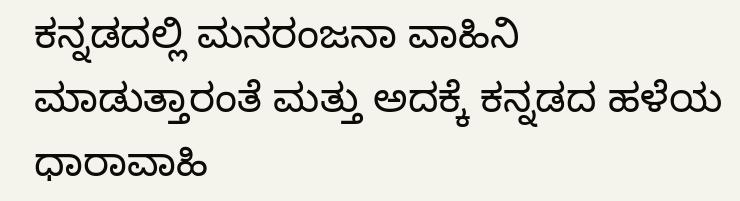ಕನ್ನಡದಲ್ಲಿ ಮನರಂಜನಾ ವಾಹಿನಿ ಮಾಡುತ್ತಾರಂತೆ ಮತ್ತು ಅದಕ್ಕೆ ಕನ್ನಡದ ಹಳೆಯ ಧಾರಾವಾಹಿ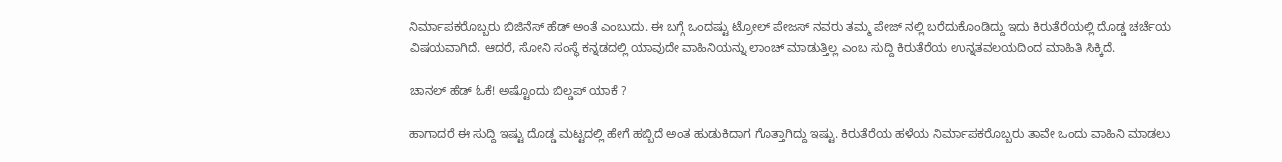ನಿರ್ಮಾಪಕರೊಬ್ಬರು ಬಿಜಿನೆಸ್‌ ಹೆಡ್‌ ಅಂತೆ ಎಂಬುದು. ಈ ಬಗ್ಗೆ ಒಂದಷ್ಟು ಟ್ರೋಲ್‌ ಪೇಜಸ್‌ ನವರು ತಮ್ಮ ಪೇಜ್‌ ನಲ್ಲಿ ಬರೆದುಕೊಂಡಿದ್ದು ಇದು ಕಿರುತೆರೆಯಲ್ಲಿ ದೊಡ್ಡ ಚರ್ಚೆಯ ವಿಷಯವಾಗಿದೆ. ಆದರೆ, ಸೋನಿ ಸಂಸ್ಥೆ ಕನ್ನಡದಲ್ಲಿ ಯಾವುದೇ ವಾಹಿನಿಯನ್ನು ಲಾಂಚ್‌ ಮಾಡುತ್ತಿಲ್ಲ ಎಂಬ ಸುದ್ದಿ ಕಿರುತೆರೆಯ ಉನ್ನತವಲಯದಿಂದ ಮಾಹಿತಿ ಸಿಕ್ಕಿದೆ.

ಚಾನಲ್‌ ಹೆಡ್ ಓಕೆ! ಅಷ್ಟೊಂದು ಬಿಲ್ಡಪ್‌ ಯಾಕೆ ?

ಹಾಗಾದರೆ ಈ ಸುದ್ದಿ ಇಷ್ಟು ದೊಡ್ಡ ಮಟ್ಟದಲ್ಲಿ ಹೇಗೆ ಹಬ್ಬಿದೆ ಅಂತ ಹುಡುಕಿದಾಗ ಗೊತ್ತಾಗಿದ್ದು ಇಷ್ಟು. ಕಿರುತೆರೆಯ ಹಳೆಯ ನಿರ್ಮಾಪಕರೊಬ್ಬರು ತಾವೇ ಒಂದು ವಾಹಿನಿ ಮಾಡಲು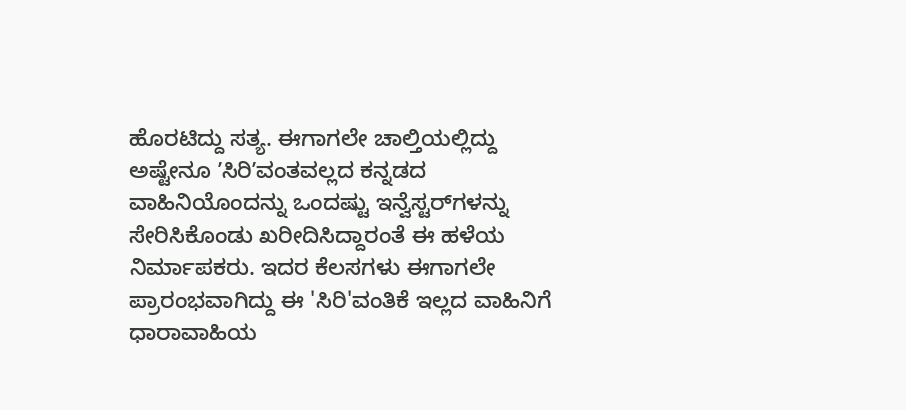ಹೊರಟಿದ್ದು ಸತ್ಯ. ಈಗಾಗಲೇ ಚಾಲ್ತಿಯಲ್ಲಿದ್ದು ಅಷ್ಟೇನೂ ʼಸಿರಿʼವಂತವಲ್ಲದ ಕನ್ನಡದ ವಾಹಿನಿಯೊಂದನ್ನು ಒಂದಷ್ಟು ಇನ್ವೆಸ್ಟರ್‌ಗಳನ್ನು ಸೇರಿಸಿಕೊಂಡು ಖರೀದಿಸಿದ್ದಾರಂತೆ ಈ ಹಳೆಯ ನಿರ್ಮಾಪಕರು. ಇದರ ಕೆಲಸಗಳು ಈಗಾಗಲೇ ಪ್ರಾರಂಭವಾಗಿದ್ದು ಈ 'ಸಿರಿ'ವಂತಿಕೆ ಇಲ್ಲದ ವಾಹಿನಿಗೆ ಧಾರಾವಾಹಿಯ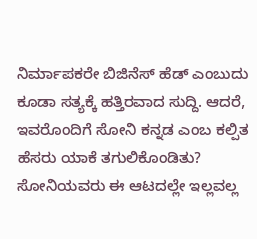ನಿರ್ಮಾಪಕರೇ ಬಿಜಿನೆಸ್‌ ಹೆಡ್‌ ಎಂಬುದು ಕೂಡಾ ಸತ್ಯಕ್ಕೆ ಹತ್ತಿರವಾದ ಸುದ್ದಿ. ಆದರೆ, ಇವರೊಂದಿಗೆ ಸೋನಿ ಕನ್ನಡ ಎಂಬ ಕಲ್ಪಿತ ಹೆಸರು ಯಾಕೆ ತಗುಲಿಕೊಂಡಿತು? ಸೋನಿಯವರು ಈ ಆಟದಲ್ಲೇ ಇಲ್ಲವಲ್ಲ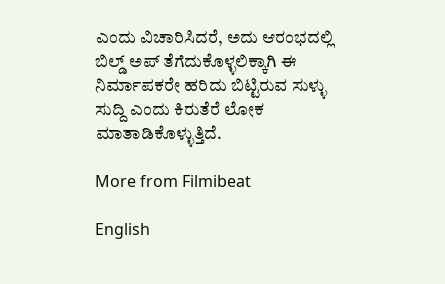ಎಂದು ವಿಚಾರಿಸಿದರೆ, ಅದು ಆರಂಭದಲ್ಲಿ ಬಿಲ್ಡ್‌ ಅಪ್‌ ತೆಗೆದುಕೊಳ್ಳಲಿಕ್ಕಾಗಿ ಈ ನಿರ್ಮಾಪಕರೇ ಹರಿದು ಬಿಟ್ಟಿರುವ ಸುಳ್ಳು ಸುದ್ದಿ ಎಂದು ಕಿರುತೆರೆ ಲೋಕ ಮಾತಾಡಿಕೊಳ್ಳುತ್ತಿದೆ.

More from Filmibeat

English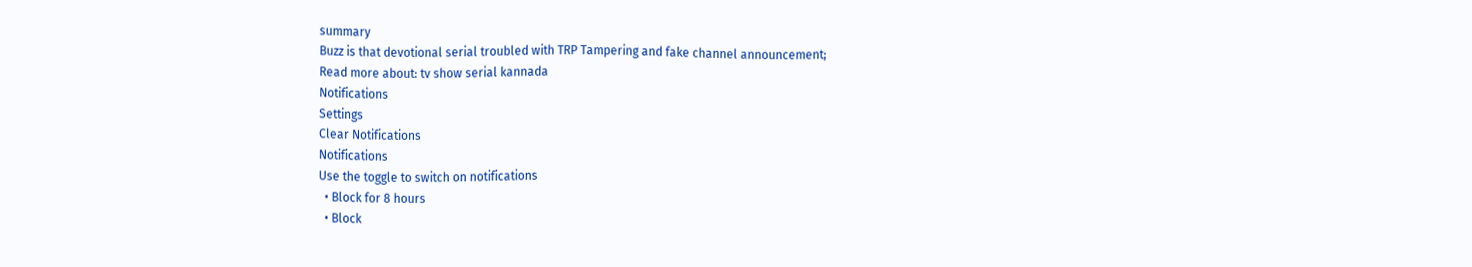summary
Buzz is that devotional serial troubled with TRP Tampering and fake channel announcement;
Read more about: tv show serial kannada
Notifications
Settings
Clear Notifications
Notifications
Use the toggle to switch on notifications
  • Block for 8 hours
  • Block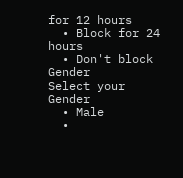for 12 hours
  • Block for 24 hours
  • Don't block
Gender
Select your Gender
  • Male
  •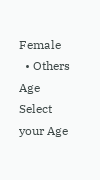Female
  • Others
Age
Select your Age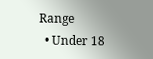Range
  • Under 18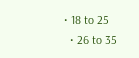• 18 to 25
  • 26 to 35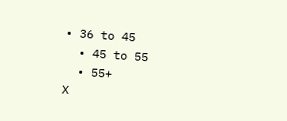• 36 to 45
  • 45 to 55
  • 55+
X